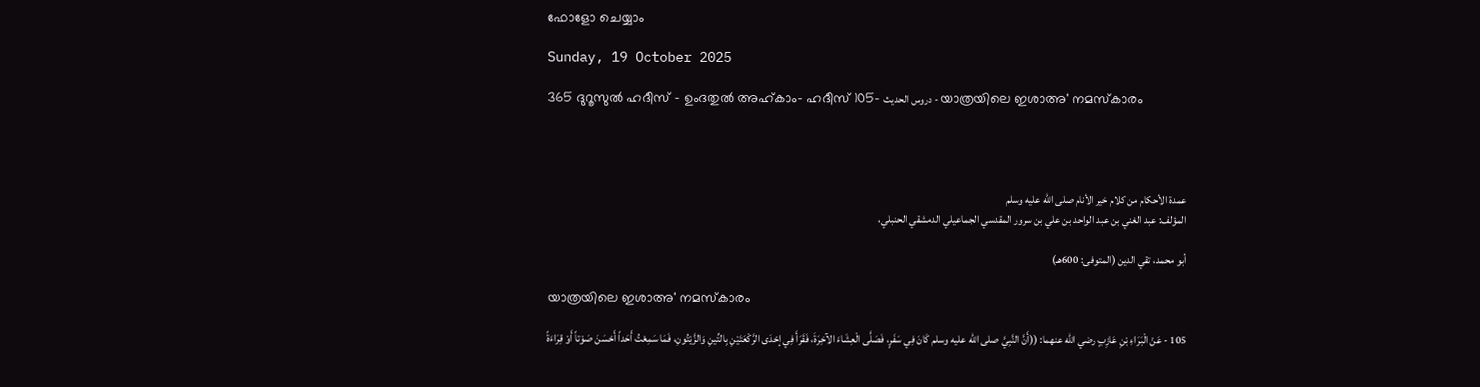ഫോളോ ചെയ്യാം

Sunday, 19 October 2025

365 ദുറൂസുല്‍ ഹദീസ് - ഉംദതുല്‍ അഹ്കാം- ഹദീസ് 105- دروس الحديث - യാത്രയിലെ ഇശാഅ' നമസ്കാരം




عمدة الأحكام من كلام خير الأنام صلى الله عليه وسلم
المؤلف: عبد الغني بن عبد الواحد بن علي بن سرور المقدسي الجماعيلي الدمشقي الحنبلي،

أبو محمد، تقي الدين (المتوفى: 600هـ)

യാത്രയിലെ ഇശാഅ' നമസ്കാരം

105 - عَنْ الْبَرَاءِ بْنِ عَازِبٍ رضي الله عنهما: ((أَنَّ النَّبِيَّ صلى الله عليه وسلم كَانَ فِي سَفَرٍ، فَصَلَّى الْعِشَاءَ الآخِرَةَ، فَقَرَأَ فِي إحْدَى الرَّكْعَتَيْنِ بِالتِّينِ وَالزَّيْتُونِ، فَمَا سَمِعْتُ أَحَداً أَحْسَنَ صَوْتاً أَوْ قِرَاءَةً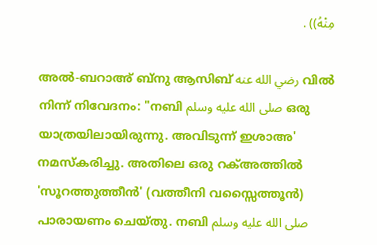مِنْهُ)) .

അൽ-ബറാഅ് ബ്നു ആസിബ് رضي الله عنه വിൽ നിന്ന് നിവേദനം: "നബി صلى الله عليه وسلم ഒരു യാത്രയിലായിരുന്നു. അവിടുന്ന് ഇശാഅ' നമസ്കരിച്ചു. അതിലെ ഒരു റക്അത്തിൽ 'സൂറത്തുത്തീൻ' (വത്തീനി വസ്സൈത്തൂൻ) പാരായണം ചെയ്തു. നബി صلى الله عليه وسلم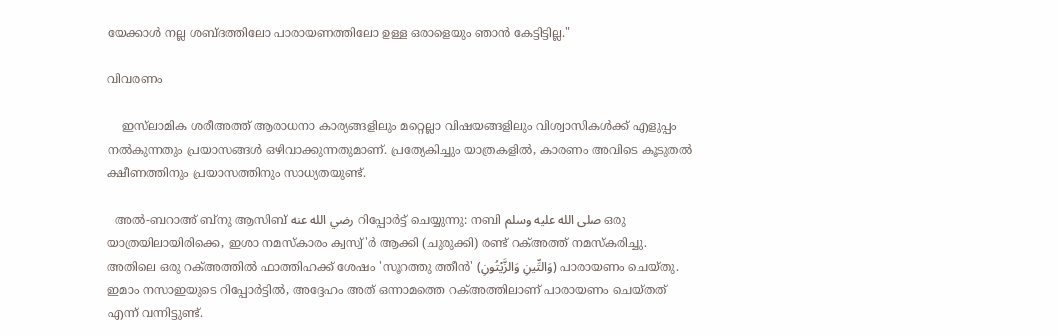യേക്കാള്‍ നല്ല ശബ്ദത്തിലോ പാരായണത്തിലോ ഉള്ള ഒരാളെയും ഞാൻ കേട്ടിട്ടില്ല."

വിവരണം

    ഇസ്‌ലാമിക ശരീഅത്ത് ആരാധനാ കാര്യങ്ങളിലും മറ്റെല്ലാ വിഷയങ്ങളിലും വിശ്വാസികൾക്ക് എളുപ്പം നൽകുന്നതും പ്രയാസങ്ങൾ ഒഴിവാക്കുന്നതുമാണ്. പ്രത്യേകിച്ചും യാത്രകളിൽ, കാരണം അവിടെ കൂടുതൽ ക്ഷീണത്തിനും പ്രയാസത്തിനും സാധ്യതയുണ്ട്.

  അൽ-ബറാഅ് ബ്നു ആസിബ് رضي الله عنه റിപ്പോർട്ട് ചെയ്യുന്നു: നബി صلى الله عليه وسلم ഒരു യാത്രയിലായിരിക്കെ, ഇശാ നമസ്കാരം ക്വസ്വ്'ര്‍ ആക്കി (ചുരുക്കി) രണ്ട് റക്അത്ത് നമസ്കരിച്ചു. അതിലെ ഒരു റക്അത്തിൽ ഫാത്തിഹക്ക് ശേഷം 'സൂറത്തു ത്തീൻ' (وَالتِّينِ وَالزَّيْتُونِ) പാരായണം ചെയ്തു. ഇമാം നസാഇയുടെ റിപ്പോർട്ടിൽ, അദ്ദേഹം അത് ഒന്നാമത്തെ റക്അത്തിലാണ് പാരായണം ചെയ്തത് എന്ന് വന്നിട്ടുണ്ട്.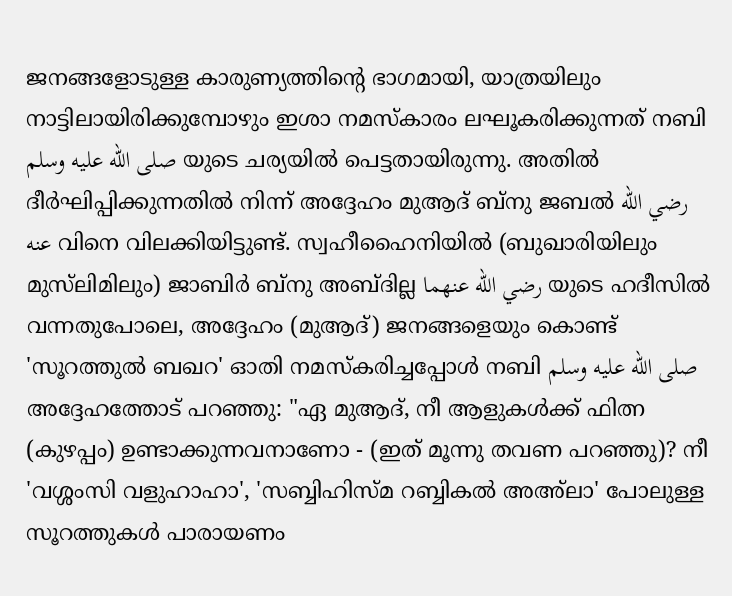ജനങ്ങളോടുള്ള കാരുണ്യത്തിന്‍റെ ഭാഗമായി, യാത്രയിലും നാട്ടിലായിരിക്കുമ്പോഴും ഇശാ നമസ്കാരം ലഘൂകരിക്കുന്നത് നബി صلى الله عليه وسلم യുടെ ചര്യയിൽ പെട്ടതായിരുന്നു. അതിൽ ദീർഘിപ്പിക്കുന്നതിൽ നിന്ന് അദ്ദേഹം മുആദ് ബ്നു ജബൽ رضي الله عنه വിനെ വിലക്കിയിട്ടുണ്ട്. സ്വഹീഹൈനിയിൽ (ബുഖാരിയിലും മുസ്‌ലിമിലും) ജാബിർ ബ്നു അബ്ദില്ല رضي الله عنهما യുടെ ഹദീസിൽ വന്നതുപോലെ, അദ്ദേഹം (മുആദ്) ജനങ്ങളെയും കൊണ്ട് 'സൂറത്തുൽ ബഖറ' ഓതി നമസ്കരിച്ചപ്പോൾ നബി صلى الله عليه وسلم അദ്ദേഹത്തോട് പറഞ്ഞു: "ഏ മുആദ്, നീ ആളുകള്‍ക്ക് ഫിത്ന (കുഴപ്പം) ഉണ്ടാക്കുന്നവനാണോ - (ഇത് മൂന്നു തവണ പറഞ്ഞു)? നീ 'വശ്ശംസി വളുഹാഹാ', 'സബ്ബിഹിസ്മ റബ്ബികൽ അഅ്ലാ' പോലുള്ള സൂറത്തുകൾ പാരായണം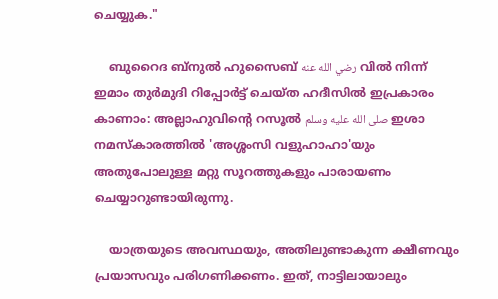ചെയ്യുക."

    ബുറൈദ ബ്നുൽ ഹുസൈബ് رضي الله عنه വിൽ നിന്ന് ഇമാം തുർമുദി റിപ്പോർട്ട് ചെയ്ത ഹദീസിൽ ഇപ്രകാരം കാണാം: അല്ലാഹുവിന്‍റെ റസൂൽ صلى الله عليه وسلم ഇശാ നമസ്കാരത്തിൽ 'അശ്ശംസി വളുഹാഹാ'യും അതുപോലുള്ള മറ്റു സൂറത്തുകളും പാരായണം ചെയ്യാറുണ്ടായിരുന്നു.

    യാത്രയുടെ അവസ്ഥയും, അതിലുണ്ടാകുന്ന ക്ഷീണവും പ്രയാസവും പരിഗണിക്കണം. ഇത്, നാട്ടിലായാലും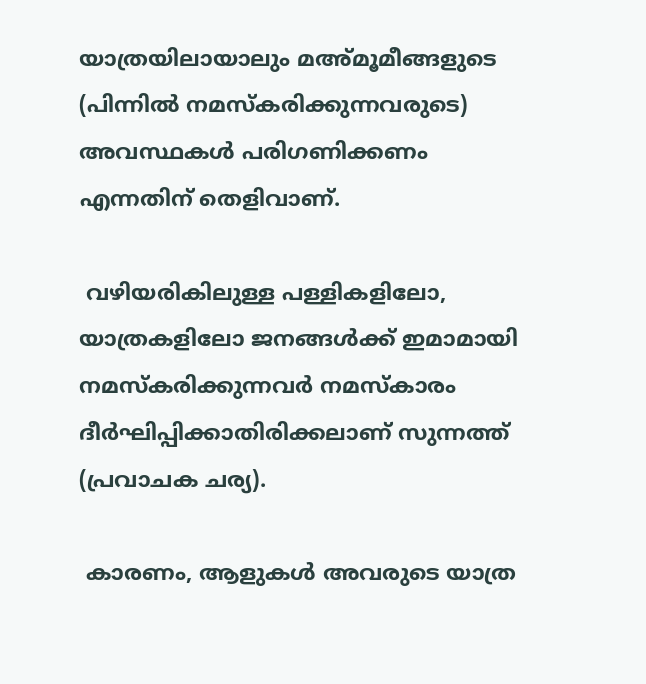യാത്രയിലായാലും മഅ്മൂമീങ്ങളുടെ (പിന്നിൽ നമസ്കരിക്കുന്നവരുടെ) അവസ്ഥകൾ പരിഗണിക്കണം എന്നതിന് തെളിവാണ്.

 വഴിയരികിലുള്ള പള്ളികളിലോ, യാത്രകളിലോ ജനങ്ങൾക്ക് ഇമാമായി നമസ്കരിക്കുന്നവർ നമസ്കാരം ദീർഘിപ്പിക്കാതിരിക്കലാണ് സുന്നത്ത് (പ്രവാചക ചര്യ).

 കാരണം, ആളുകൾ അവരുടെ യാത്ര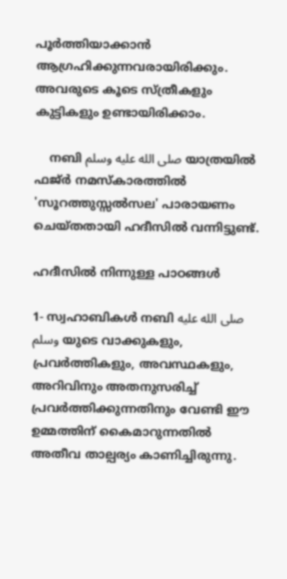പൂർത്തിയാക്കാൻ ആഗ്രഹിക്കുന്നവരായിരിക്കും. അവരുടെ കൂടെ സ്ത്രീകളും കുട്ടികളും ഉണ്ടായിരിക്കാം.

    നബി صلى الله عليه وسلم യാത്രയിൽ ഫജ്ർ നമസ്കാരത്തിൽ 'സൂറത്തുസ്സൽസല' പാരായണം ചെയ്തതായി ഹദീസില്‍ വന്നിട്ടുണ്ട്.

ഹദീസില്‍ നിന്നുള്ള പാഠങ്ങള്‍

1- സ്വഹാബികൾ നബി صلى الله عليه وسلم യുടെ വാക്കുകളും, പ്രവർത്തികളും, അവസ്ഥകളും, അറിവിനും അതനുസരിച്ച് പ്രവർത്തിക്കുന്നതിനും വേണ്ടി ഈ ഉമ്മത്തിന് കൈമാറുന്നതിൽ അതീവ താല്പര്യം കാണിച്ചിരുന്നു.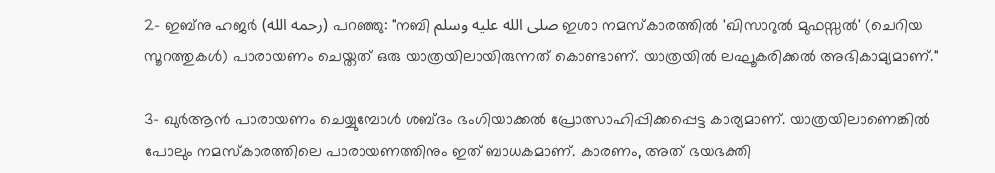2- ഇബ്നു ഹജർ (رحمه الله) പറഞ്ഞു: "നബി صلى الله عليه وسلم ഇശാ നമസ്കാരത്തിൽ 'ഖിസാറുൽ മുഫസ്സൽ' (ചെറിയ സൂറത്തുകൾ) പാരായണം ചെയ്തത് ഒരു യാത്രയിലായിരുന്നത് കൊണ്ടാണ്. യാത്രയിൽ ലഘൂകരിക്കൽ അഭികാമ്യമാണ്."

3- ഖുർആൻ പാരായണം ചെയ്യുമ്പോൾ ശബ്ദം ഭംഗിയാക്കൽ പ്രോത്സാഹിപ്പിക്കപ്പെട്ട കാര്യമാണ്. യാത്രയിലാണെങ്കിൽ പോലും നമസ്കാരത്തിലെ പാരായണത്തിനും ഇത് ബാധകമാണ്. കാരണം, അത് ഭയഭക്തി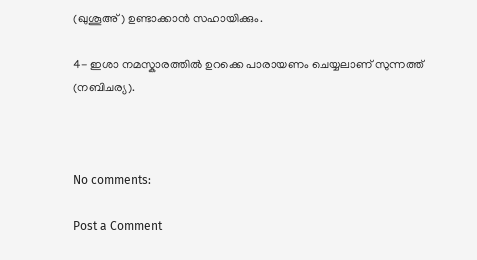(ഖുശൂഅ്) ഉണ്ടാക്കാൻ സഹായിക്കും.

4- ഇശാ നമസ്കാരത്തിൽ ഉറക്കെ പാരായണം ചെയ്യലാണ് സുന്നത്ത് (നബിചര്യ).



No comments:

Post a Comment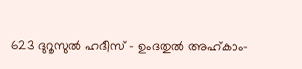623 ദുറൂസുല്‍ ഹദീസ് - ഉംദതുല്‍ അഹ്കാം-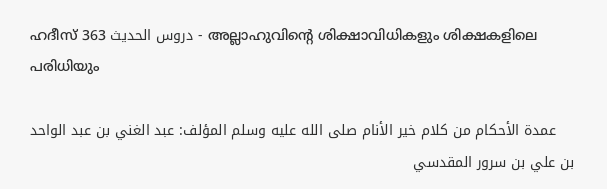ഹദീസ് 363 دروس الحديث - അല്ലാഹുവിന്‍റെ ശിക്ഷാവിധികളും ശിക്ഷകളിലെ പരിധിയും

    عمدة الأحكام من كلام خير الأنام صلى الله عليه وسلم المؤلف: عبد الغني بن عبد الواحد بن علي بن سرور المقدسي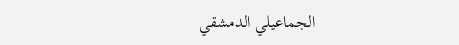الجماعيلي الدمشقي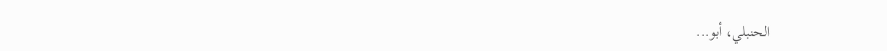الحنبلي، أبو...